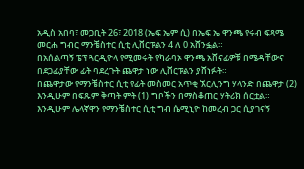አዲስ አበባ፣ መጋቢት 26፣ 2018 (ኤፍ ኤም ሲ) በኤፍ ኤ ዋንጫ የሩብ ፍጻሜ መርሐ ግብር ማንቼስተር ሲቲ ሊቨርፑልን 4 ለ 0 አሸንፏል።
በአሰልጣኝ ፔፕ ጓርዲዮላ የሚመሩት የካራባኦ ዋንጫ አሸናፊዎቹ በሜዳቸውና በደጋፊያቸው ፊት ባደረጉት ጨዋታ ነው ሊቨርፑልን ያሸነፉት።
በጨዋታው የማንቼስተር ሲቲ የፊት መስመር አጥቂ ኧርሊንግ ሃላንድ በጨዋታ (2) እንዲሁም በፍጹም ቅጣት ምት (1) ግቦችን በማስቆጠር ሃትሪክ ሰርቷል።
እንዲሁም ሌላኛዋን የማንቼስተር ሲቲ ግብ ሴሚኒዮ ከመረብ ጋር ሲያገናኝ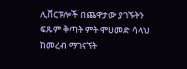ሊቨርፑሎች በጨዋታው ያገኙትን ፍጹም ቅጣት ምት ሞሀመድ ሳላህ ከመረብ ማገናኘት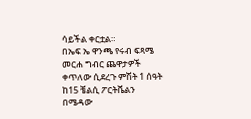ሳይችል ቀርቷል።
በኤፍ ኤ ዋንጫ የሩብ ፍጻሜ መርሐ ግብር ጨዋታዎች ቀጥለው ሲደረጉ ምሽት 1 ሰዓት ከ15 ቼልሲ ፖርትቬልን በሜዳው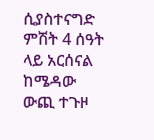ሲያስተናግድ ምሽት 4 ሰዓት ላይ አርሰናል ከሜዳው ውጪ ተጉዞ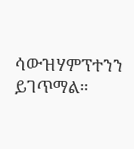ሳውዝሃምፕተንን ይገጥማል።